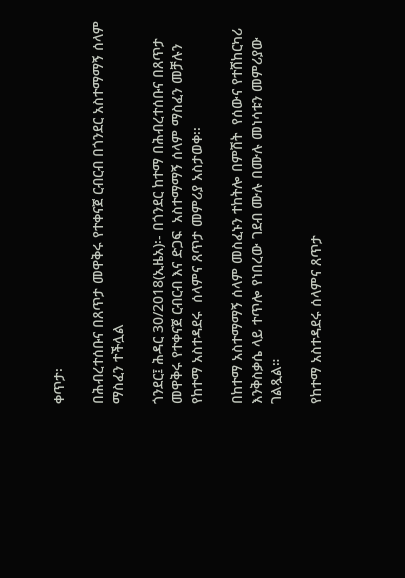ቀጥታ፡

በሕብረተሰቡና በጸጥታ መዋቅሩ የተቀናጀ ርብርብ በጎንደር አስተማማኝ ሰላም ማስፈን ተችሏል

ጎንደር፤ ሕዳር 30/2018(ኢዜአ)፡- በጎንደር ከተማ በሕብረተሰቡና በጸጥታ መዋቅሩ የተቀናጀ ርብርብ እና ድጋፍ  አስተማማኝ ሰላም ማስፈን መቻሉን የከተማ አስተዳደሩ  ሰላምና ጸጥታ መምሪያ አስታወቀ፡፡

በከተማ አስተማማኝ ሰላም መስፈኑን ተከትሎ በምሽት  የሰውና የተሸከርካሪ እንቅስቃሴ ላይ ተጥሎ የነበረው ገደብ ሙሉ በሙሉ መነሳቱን መምሪያው ገልጿል።

የከተማ አስተዳደሩ ሰላምና ጸጥታ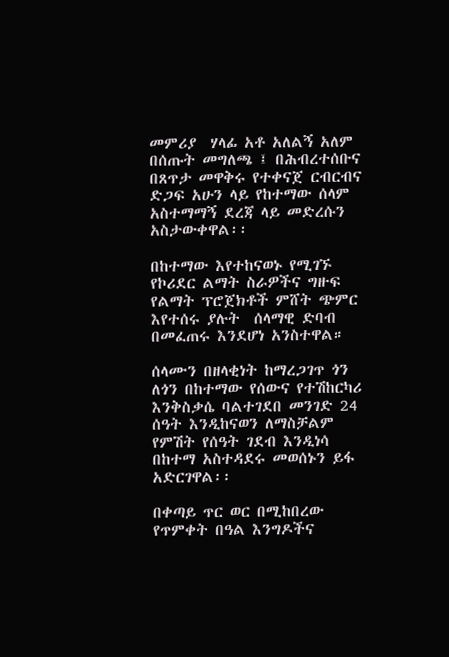መምሪያ  ሃላፊ አቶ አለልኝ አለም በሰጡት መግለጫ ፤ በሕብረተሰቡና በጸጥታ መዋቅሩ የተቀናጀ ርብርብና ድጋፍ አሁን ላይ የከተማው ሰላም አስተማማኝ ደረጃ ላይ መድረሱን አስታውቀዋል፡፡

በከተማው እየተከናወኑ የሚገኙ  የኮሪደር ልማት ስራዎችና ግዙፍ የልማት ፕሮጀክቶች ምሸት ጭምር እየተሰሩ ያሉት  ሰላማዊ ድባብ በመፈጠሩ እንደሆነ አንስተዋል።

ሰላሙን በዘላቂነት ከማረጋገጥ ጎን ለጎን በከተማው የሰውና የተሽከርካሪ እንቅስቃሴ ባልተገደበ መንገድ 24 ሰዓት እንዲከናወን ለማስቻልም የምሽት የሰዓት ገደብ እንዲነሳ በከተማ አስተዳደሩ መወሰኑን ይፋ አድርገዋል፡፡

በቀጣይ ጥር ወር በሚከበረው የጥምቀት በዓል እንግዶችና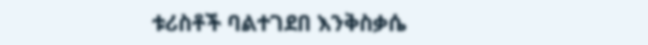ቱሪስቶች ባልተገደበ እንቅስቃሴ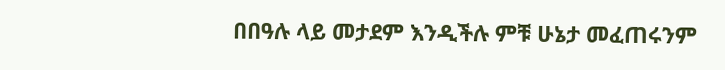በበዓሉ ላይ መታደም እንዲችሉ ምቹ ሁኔታ መፈጠሩንም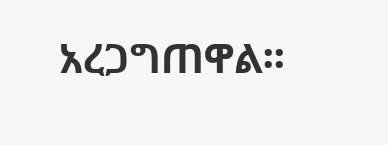አረጋግጠዋል፡፡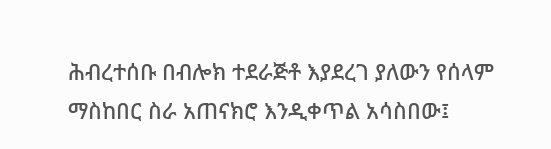ሕብረተሰቡ በብሎክ ተደራጅቶ እያደረገ ያለውን የሰላም ማስከበር ስራ አጠናክሮ እንዲቀጥል አሳስበው፤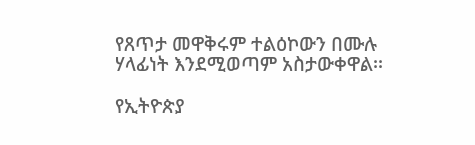የጸጥታ መዋቅሩም ተልዕኮውን በሙሉ ሃላፊነት እንደሚወጣም አስታውቀዋል፡፡

የኢትዮጵያ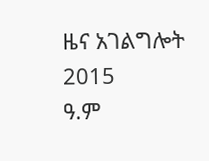ዜና አገልግሎት
2015
ዓ.ም